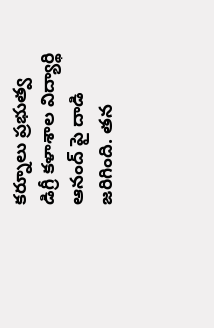కర్నూలు ప్రభుత్వ డిగ్రీ కళాశాల విద్యార్థి ఆనంద్ పై దాడి జరిగింది. తన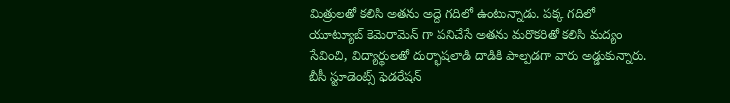మిత్రులతో కలిసి అతను అద్దె గదిలో ఉంటున్నాడు. పక్క గదిలో యూట్యూబ్ కెమెరామెన్ గా పనిచేసే అతను మరొకరితో కలిసి మద్యం సేవించి, విద్యార్థులతో దుర్భాషలాడి దాడికి పాల్పడగా వారు అడ్డుకున్నారు. బీసీ స్టూడెంట్స్ ఫెడరేషన్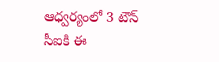ఆధ్వర్యంలో 3 టౌన్ సీఐకి ఈ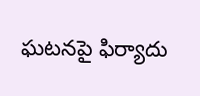ఘటనపై ఫిర్యాదు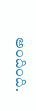అందింది.